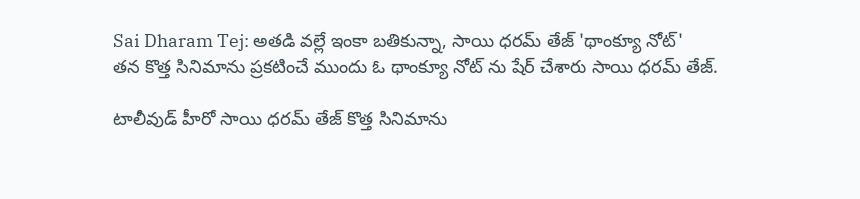Sai Dharam Tej: అతడి వల్లే ఇంకా బతికున్నా, సాయి ధరమ్ తేజ్ 'థాంక్యూ నోట్'
తన కొత్త సినిమాను ప్రకటించే ముందు ఓ థాంక్యూ నోట్ ను షేర్ చేశారు సాయి ధరమ్ తేజ్.

టాలీవుడ్ హీరో సాయి ధరమ్ తేజ్ కొత్త సినిమాను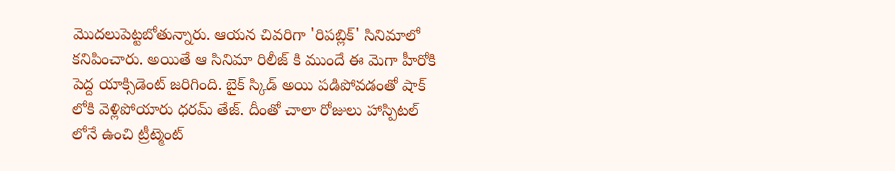మొదలుపెట్టబోతున్నారు. ఆయన చివరిగా 'రిపబ్లిక్' సినిమాలో కనిపించారు. అయితే ఆ సినిమా రిలీజ్ కి ముందే ఈ మెగా హీరోకి పెద్ద యాక్సిడెంట్ జరిగింది. బైక్ స్కిడ్ అయి పడిపోవడంతో షాక్ లోకి వెళ్లిపోయారు ధరమ్ తేజ్. దీంతో చాలా రోజులు హాస్పిటల్ లోనే ఉంచి ట్రీట్మెంట్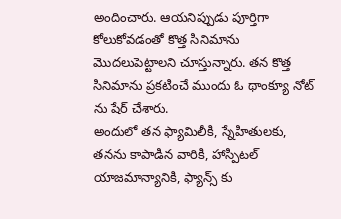అందించారు. ఆయనిప్పుడు పూర్తిగా కోలుకోవడంతో కొత్త సినిమాను మొదలుపెట్టాలని చూస్తున్నారు. తన కొత్త సినిమాను ప్రకటించే ముందు ఓ థాంక్యూ నోట్ ను షేర్ చేశారు.
అందులో తన ఫ్యామిలీకి, స్నేహితులకు, తనను కాపాడిన వారికి, హాస్పిటల్ యాజమాన్యానికి, ఫ్యాన్స్ కు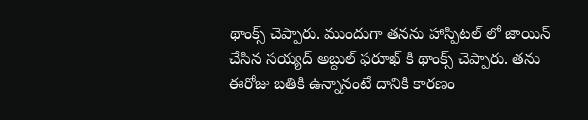థాంక్స్ చెప్పారు. ముందుగా తనను హాస్పిటల్ లో జాయిన్ చేసిన సయ్యద్ అబ్దుల్ ఫరూఖ్ కి థాంక్స్ చెప్పారు. తను ఈరోజు బతికి ఉన్నానంటే దానికి కారణం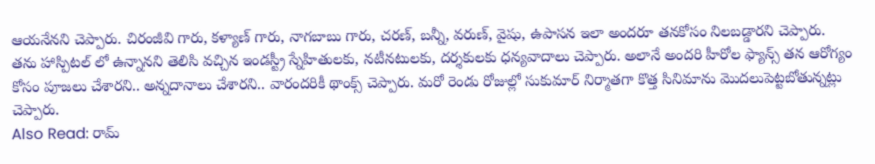ఆయనేనని చెప్పారు. చిరంజీవి గారు, కళ్యాణ్ గారు, నాగబాబు గారు, చరణ్, బన్నీ, వరుణ్, వైషు, ఉపాసన ఇలా అందరూ తనకోసం నిలబడ్డారని చెప్పారు.
తను హాస్పిటల్ లో ఉన్నానని తెలిసి వచ్చిన ఇండస్ట్రీ స్నేహితులకు, నటీనటులకు, దర్శకులకు ధన్యవాదాలు చెప్పారు. అలానే అందరి హీరోల ఫ్యాన్స్ తన ఆరోగ్యం కోసం పూజలు చేశారని.. అన్నదానాలు చేశారని.. వారందరికీ థాంక్స్ చెప్పారు. మరో రెండు రోజుల్లో సుకుమార్ నిర్మాతగా కొత్త సినిమాను మొదలుపెట్టబోతున్నట్లు చెప్పారు.
Also Read: రామ్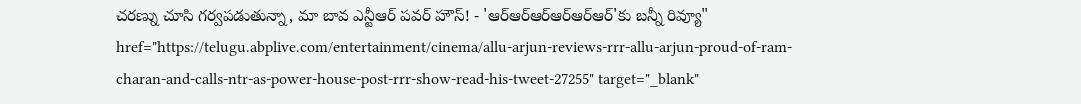చరణ్ను చూసి గర్వపడుతున్నా, మా బావ ఎన్టీఆర్ పవర్ హౌస్! - 'ఆర్ఆర్ఆర్ఆర్ఆర్ఆర్'కు బన్నీ రివ్యూ" href="https://telugu.abplive.com/entertainment/cinema/allu-arjun-reviews-rrr-allu-arjun-proud-of-ram-charan-and-calls-ntr-as-power-house-post-rrr-show-read-his-tweet-27255" target="_blank"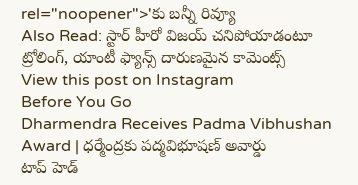rel="noopener">'కు బన్నీ రివ్యూ
Also Read: స్టార్ హీరో విజయ్ చనిపోయాడంటూ ట్రోలింగ్, యాంటీ ఫ్యాన్స్ దారుణమైన కామెంట్స్
View this post on Instagram
Before You Go
Dharmendra Receives Padma Vibhushan Award | ధర్మేంద్రకు పద్మవిభూషణ్ అవార్డు
టాప్ హెడ్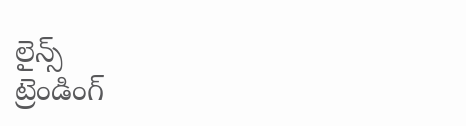లైన్స్
ట్రెండింగ్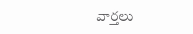వార్తలు